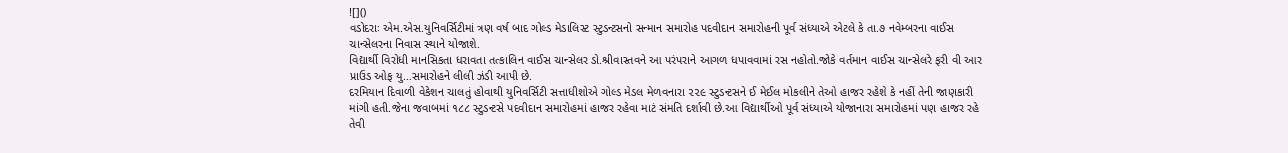![]()
વડોદરાઃ એમ.એસ.યુનિવર્સિટીમાં ત્રણ વર્ષ બાદ ગોલ્ડ મેડાલિસ્ટ સ્ટુડન્ટસનો સન્માન સમારોહ પદવીદાન સમારોહની પૂર્વ સંધ્યાએ એટલે કે તા.૭ નવેમ્બરના વાઈસ ચાન્સેલરના નિવાસ સ્થાને યોજાશે.
વિદ્યાર્થી વિરોધી માનસિકતા ધરાવતા તત્કાલિન વાઈસ ચાન્સેલર ડો.શ્રીવાસ્તવને આ પરંપરાને આગળ ધપાવવામાં રસ નહોતો.જોકે વર્તમાન વાઈસ ચાન્સેલરે ફરી વી આર પ્રાઉડ ઓફ યુ…સમારોહને લીલી ઝંડી આપી છે.
દરમિયાન દિવાળી વેકેશન ચાલતું હોવાથી યુનિવર્સિટી સત્તાધીશોએ ગોલ્ડ મેડલ મેળવનારા ૨૨૯ સ્ટુડન્ટસને ઈ મેઈલ મોકલીને તેઓ હાજર રહેશે કે નહીં તેની જાણકારી માંગી હતી.જેના જવાબમાં ૧૮૮ સ્ટુડન્ટસે પદવીદાન સમારોહમાં હાજર રહેવા માટં સંમતિ દર્શાવી છે.આ વિદ્યાર્થીઓ પૂર્વ સંધ્યાએ યોજાનારા સમારોહમાં પણ હાજર રહે તેવી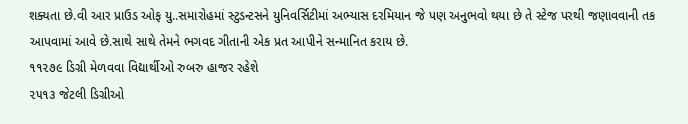શક્યતા છે.વી આર પ્રાઉડ ઓફ યુ..સમારોહમાં સ્ટુડન્ટસને યુનિવર્સિટીમાં અભ્યાસ દરમિયાન જે પણ અનુભવો થયા છે તે સ્ટેજ પરથી જણાવવાની તક આપવામાં આવે છે.સાથે સાથે તેમને ભગવદ ગીતાની એક પ્રત આપીને સન્માનિત કરાય છે.
૧૧૨૭૯ ડિગ્રી મેળવવા વિદ્યાર્થીઓ રુબરુ હાજર રહેશે
૨૫૧૩ જેટલી ડિગ્રીઓ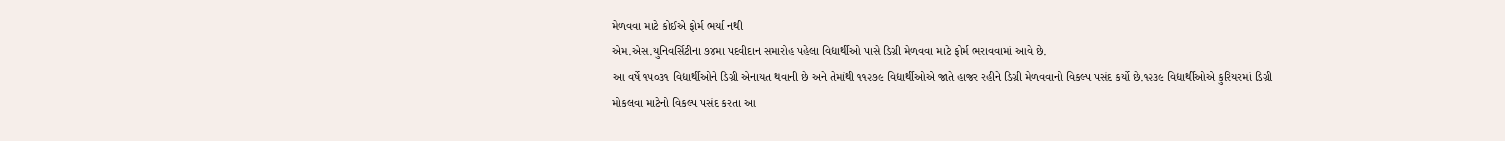મેળવવા માટે કોઈએ ફોર્મ ભર્યા નથી
એમ.એસ.યુનિવર્સિટીના ૭૪મા પદવીદાન સમારોહ પહેલા વિદ્યાર્થીઓ પાસે ડિગ્રી મેળવવા માટે ફોર્મ ભરાવવામાં આવે છે.
આ વર્ષે ૧૫૦૩૧ વિદ્યાર્થીઓને ડિગ્રી એનાયત થવાની છે અને તેમાંથી ૧૧૨૭૯ વિદ્યાર્થીઓએ જાતે હાજર રહીને ડિગ્રી મેળવવાનો વિકલ્પ પસંદ કર્યો છે.૧૨૩૯ વિદ્યાર્થીઓએ કુરિયરમાં ડિગ્રી મોકલવા માટેનો વિકલ્પ પસંદ કરતા આ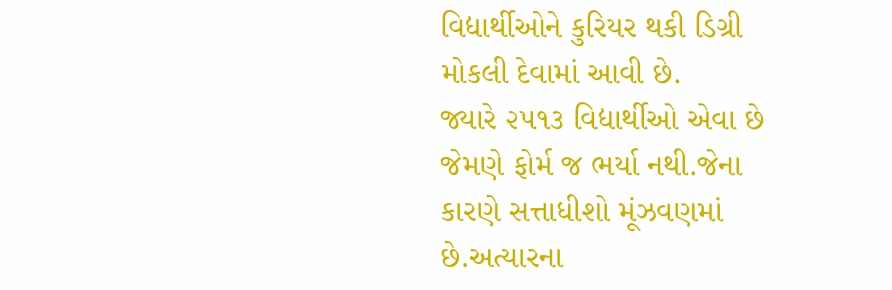વિદ્યાર્થીઓને કુરિયર થકી ડિગ્રી મોકલી દેવામાં આવી છે.
જ્યારે ૨૫૧૩ વિદ્યાર્થીઓ એવા છે જેમણે ફોર્મ જ ભર્યા નથી.જેના કારણે સત્તાધીશો મૂંઝવણમાં છે.અત્યારના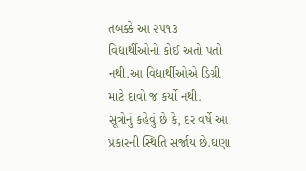તબક્કે આ ૨૫૧૩ વિદ્યાર્થીઓનો કોઈ અતો પતો નથી.આ વિદ્યાર્થીઓએ ડિગ્રી માટે દાવો જ કર્યો નથી.
સૂત્રોનું કહેવું છે કે, દર વર્ષે આ પ્રકારની સ્થિતિ સર્જાય છે.ઘણા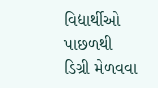વિદ્યાર્થીઓ પાછળથી ડિગ્રી મેળવવા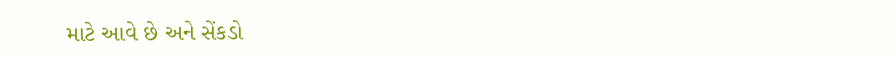માટે આવે છે અને સેંકડો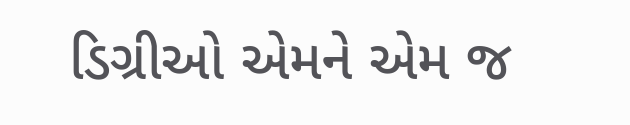ડિગ્રીઓ એમને એમ જ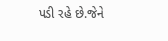પડી રહે છે.જેને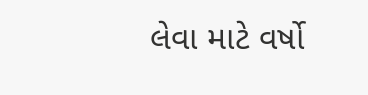લેવા માટે વર્ષો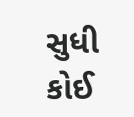સુધી કોઈ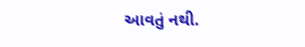આવતું નથી.